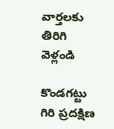వార్తలకు తిరిగి వెళ్లండి

కొండగట్టు గిరి ప్రదక్షిణ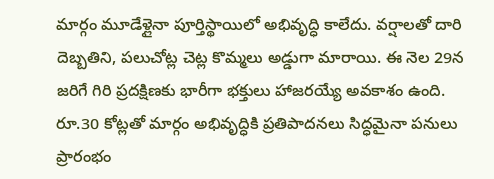మార్గం మూడేళ్లైనా పూర్తిస్థాయిలో అభివృద్ధి కాలేదు. వర్షాలతో దారి దెబ్బతిని, పలుచోట్ల చెట్ల కొమ్మలు అడ్డుగా మారాయి. ఈ నెల 29న జరిగే గిరి ప్రదక్షిణకు భారీగా భక్తులు హాజరయ్యే అవకాశం ఉంది.
రూ.30 కోట్లతో మార్గం అభివృద్ధికి ప్రతిపాదనలు సిద్ధమైనా పనులు ప్రారంభం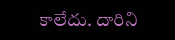కాలేదు. దారిని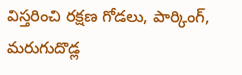విస్తరించి రక్షణ గోడలు, పార్కింగ్, మరుగుదొడ్ల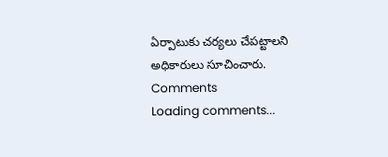ఏర్పాటుకు చర్యలు చేపట్టాలని అధికారులు సూచించారు.
Comments
Loading comments...